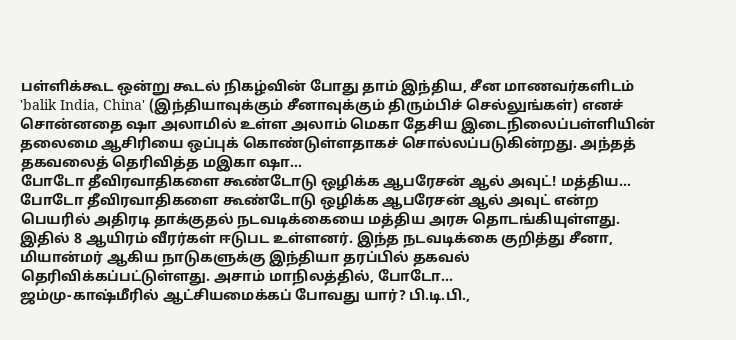பள்ளிக்கூட ஒன்று கூடல் நிகழ்வின் போது தாம் இந்திய, சீன மாணவர்களிடம் 'balik India, China' (இந்தியாவுக்கும் சீனாவுக்கும் திரும்பிச் செல்லுங்கள்) எனச் சொன்னதை ஷா அலாமில் உள்ள அலாம் மெகா தேசிய இடைநிலைப்பள்ளியின் தலைமை ஆசிரியை ஒப்புக் கொண்டுள்ளதாகச் சொல்லப்படுகின்றது. அந்தத் தகவலைத் தெரிவித்த மஇகா ஷா…
போடோ தீவிரவாதிகளை கூண்டோடு ஒழிக்க ஆபரேசன் ஆல் அவுட்! மத்திய…
போடோ தீவிரவாதிகளை கூண்டோடு ஒழிக்க ஆபரேசன் ஆல் அவுட் என்ற பெயரில் அதிரடி தாக்குதல் நடவடிக்கையை மத்திய அரசு தொடங்கியுள்ளது. இதில் 8 ஆயிரம் வீரர்கள் ஈடுபட உள்ளனர். இந்த நடவடிக்கை குறித்து சீனா, மியான்மர் ஆகிய நாடுகளுக்கு இந்தியா தரப்பில் தகவல் தெரிவிக்கப்பட்டுள்ளது. அசாம் மாநிலத்தில், போடோ…
ஜம்மு-காஷ்மீரில் ஆட்சியமைக்கப் போவது யார்? பி.டி.பி.,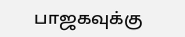பாஜகவுக்கு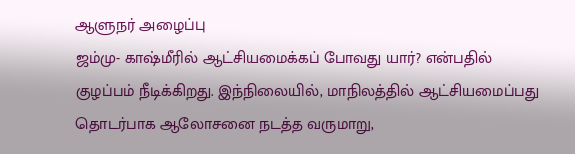ஆளுநர் அழைப்பு
ஜம்மு- காஷ்மீரில் ஆட்சியமைக்கப் போவது யார்? என்பதில் குழப்பம் நீடிக்கிறது. இந்நிலையில், மாநிலத்தில் ஆட்சியமைப்பது தொடர்பாக ஆலோசனை நடத்த வருமாறு,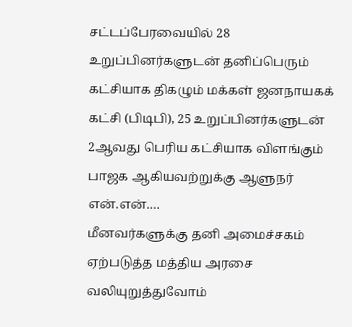சட்டப்பேரவையில் 28 உறுப்பினர்களுடன் தனிப்பெரும் கட்சியாக திகழும் மக்கள் ஜனநாயகக் கட்சி (பிடிபி), 25 உறுப்பினர்களுடன் 2ஆவது பெரிய கட்சியாக விளங்கும் பாஜக ஆகியவற்றுக்கு ஆளுநர் என்.என்.…
மீனவர்களுக்கு தனி அமைச்சகம் ஏற்படுத்த மத்திய அரசை வலியுறுத்துவோம்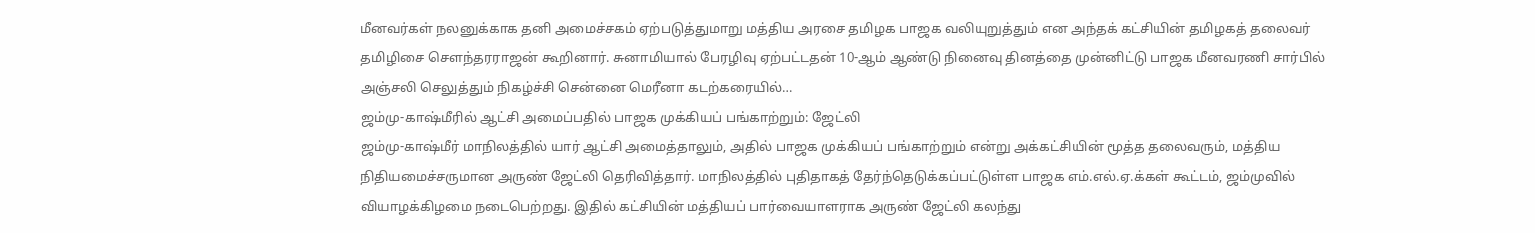மீனவர்கள் நலனுக்காக தனி அமைச்சகம் ஏற்படுத்துமாறு மத்திய அரசை தமிழக பாஜக வலியுறுத்தும் என அந்தக் கட்சியின் தமிழகத் தலைவர் தமிழிசை சௌந்தரராஜன் கூறினார். சுனாமியால் பேரழிவு ஏற்பட்டதன் 10-ஆம் ஆண்டு நினைவு தினத்தை முன்னிட்டு பாஜக மீனவரணி சார்பில் அஞ்சலி செலுத்தும் நிகழ்ச்சி சென்னை மெரீனா கடற்கரையில்…
ஜம்மு-காஷ்மீரில் ஆட்சி அமைப்பதில் பாஜக முக்கியப் பங்காற்றும்: ஜேட்லி
ஜம்மு-காஷ்மீர் மாநிலத்தில் யார் ஆட்சி அமைத்தாலும், அதில் பாஜக முக்கியப் பங்காற்றும் என்று அக்கட்சியின் மூத்த தலைவரும், மத்திய நிதியமைச்சருமான அருண் ஜேட்லி தெரிவித்தார். மாநிலத்தில் புதிதாகத் தேர்ந்தெடுக்கப்பட்டுள்ள பாஜக எம்.எல்.ஏ.க்கள் கூட்டம், ஜம்முவில் வியாழக்கிழமை நடைபெற்றது. இதில் கட்சியின் மத்தியப் பார்வையாளராக அருண் ஜேட்லி கலந்து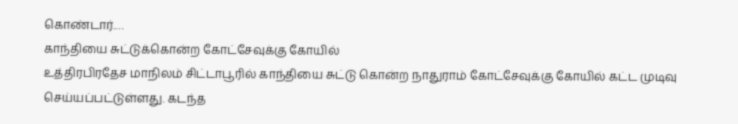கொண்டார்.…
காந்தியை சுட்டுக்கொன்ற கோட்சேவுக்கு கோயில்
உத்திரபிரதேச மாநிலம் சிட்டாபூரில் காந்தியை சுட்டு கொன்ற நாதுராம் கோட்சேவுக்கு கோயில் கட்ட முடிவு செய்யப்பட்டுள்ளது. கடந்த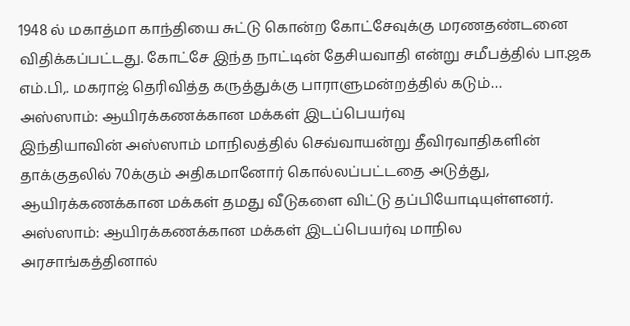1948 ல் மகாத்மா காந்தியை சுட்டு கொன்ற கோட்சேவுக்கு மரணதண்டனை விதிக்கப்பட்டது. கோட்சே இந்த நாட்டின் தேசியவாதி என்று சமீபத்தில் பா.ஜக எம்.பி,. மகராஜ் தெரிவித்த கருத்துக்கு பாராளுமன்றத்தில் கடும்…
அஸ்ஸாம்: ஆயிரக்கணக்கான மக்கள் இடப்பெயர்வு
இந்தியாவின் அஸ்ஸாம் மாநிலத்தில் செவ்வாயன்று தீவிரவாதிகளின் தாக்குதலில் 70க்கும் அதிகமானோர் கொல்லப்பட்டதை அடுத்து, ஆயிரக்கணக்கான மக்கள் தமது வீடுகளை விட்டு தப்பியோடியுள்ளனர். அஸ்ஸாம்: ஆயிரக்கணக்கான மக்கள் இடப்பெயர்வு மாநில அரசாங்கத்தினால்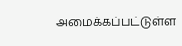அமைக்கப்பட்டுள்ள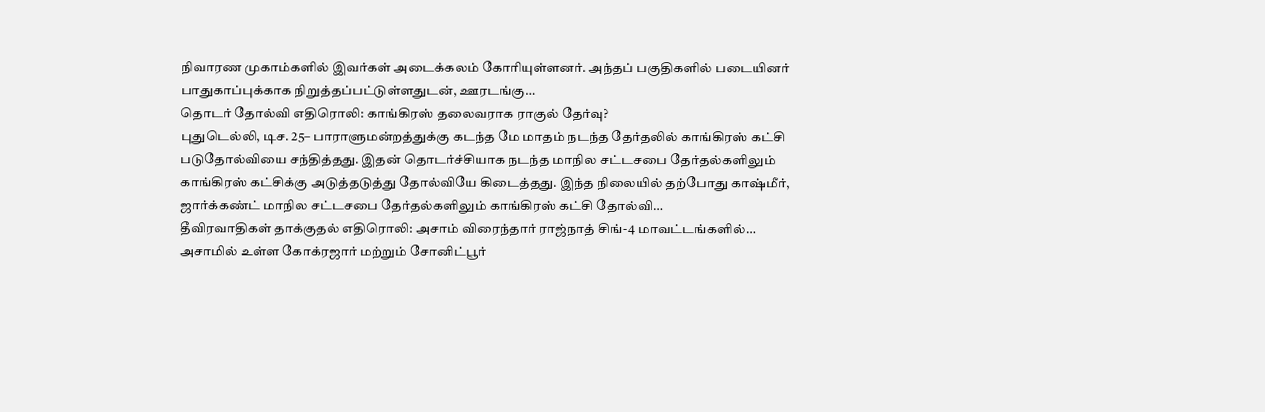நிவாரண முகாம்களில் இவர்கள் அடைக்கலம் கோரியுள்ளனர். அந்தப் பகுதிகளில் படையினர் பாதுகாப்புக்காக நிறுத்தப்பட்டுள்ளதுடன், ஊரடங்கு…
தொடர் தோல்வி எதிரொலி: காங்கிரஸ் தலைவராக ராகுல் தேர்வு?
புதுடெல்லி, டிச. 25– பாராளுமன்றத்துக்கு கடந்த மே மாதம் நடந்த தேர்தலில் காங்கிரஸ் கட்சி படுதோல்வியை சந்தித்தது. இதன் தொடர்ச்சியாக நடந்த மாநில சட்டசபை தேர்தல்களிலும் காங்கிரஸ் கட்சிக்கு அடுத்தடுத்து தோல்வியே கிடைத்தது. இந்த நிலையில் தற்போது காஷ்மீர், ஜார்க்கண்ட் மாநில சட்டசபை தேர்தல்களிலும் காங்கிரஸ் கட்சி தோல்வி…
தீவிரவாதிகள் தாக்குதல் எதிரொலி: அசாம் விரைந்தார் ராஜ்நாத் சிங்-4 மாவட்டங்களில்…
அசாமில் உள்ள கோக்ரஜார் மற்றும் சோனிட்பூர்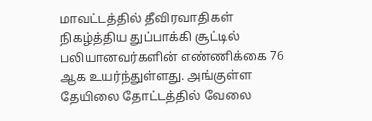மாவட்டத்தில் தீவிரவாதிகள் நிகழ்த்திய துப்பாக்கி சூட்டில் பலியானவர்களின் எண்ணிக்கை 76 ஆக உயர்ந்துள்ளது. அங்குள்ள தேயிலை தோட்டத்தில் வேலை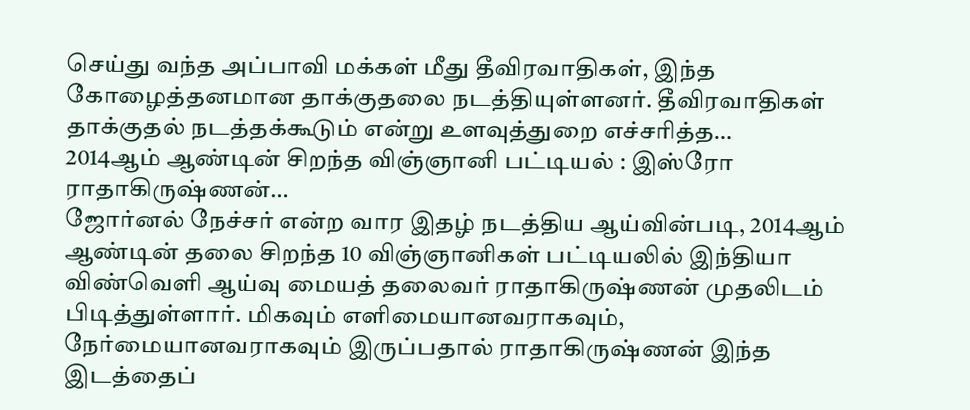செய்து வந்த அப்பாவி மக்கள் மீது தீவிரவாதிகள், இந்த கோழைத்தனமான தாக்குதலை நடத்தியுள்ளனர். தீவிரவாதிகள் தாக்குதல் நடத்தக்கூடும் என்று உளவுத்துறை எச்சரித்த…
2014ஆம் ஆண்டின் சிறந்த விஞ்ஞானி பட்டியல் : இஸ்ரோ ராதாகிருஷ்ணன்…
ஜோர்னல் நேச்சர் என்ற வார இதழ் நடத்திய ஆய்வின்படி, 2014ஆம் ஆண்டின் தலை சிறந்த 10 விஞ்ஞானிகள் பட்டியலில் இந்தியா விண்வெளி ஆய்வு மையத் தலைவர் ராதாகிருஷ்ணன் முதலிடம் பிடித்துள்ளார். மிகவும் எளிமையானவராகவும், நேர்மையானவராகவும் இருப்பதால் ராதாகிருஷ்ணன் இந்த இடத்தைப்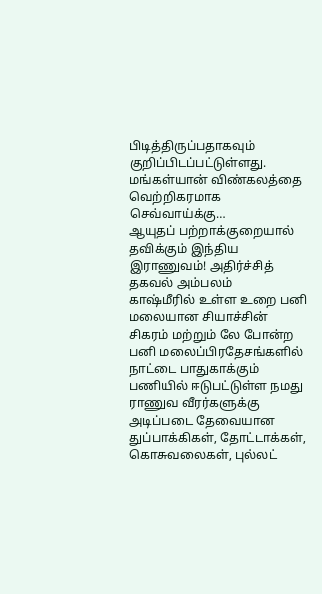பிடித்திருப்பதாகவும் குறிப்பிடப்பட்டுள்ளது. மங்கள்யான் விண்கலத்தை வெற்றிகரமாக செவ்வாய்க்கு…
ஆயுதப் பற்றாக்குறையால் தவிக்கும் இந்திய இராணுவம்! அதிர்ச்சித் தகவல் அம்பலம்
காஷ்மீரில் உள்ள உறை பனி மலையான சியாச்சின் சிகரம் மற்றும் லே போன்ற பனி மலைப்பிரதேசங்களில் நாட்டை பாதுகாக்கும் பணியில் ஈடுபட்டுள்ள நமது ராணுவ வீரர்களுக்கு அடிப்படை தேவையான துப்பாக்கிகள், தோட்டாக்கள், கொசுவலைகள், புல்லட்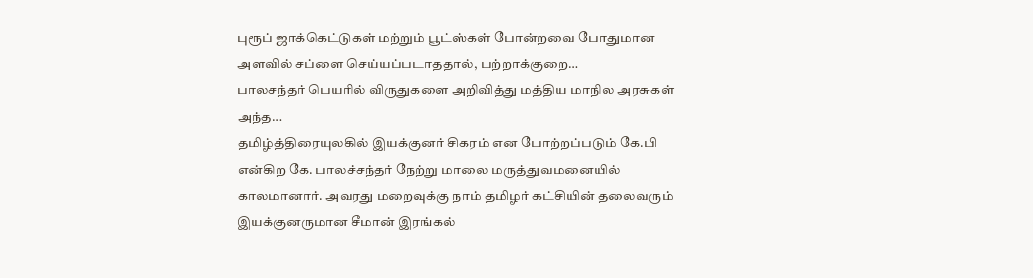புரூப் ஜாக்கெட்டுகள் மற்றும் பூட்ஸ்கள் போன்றவை போதுமான அளவில் சப்ளை செய்யப்படாததால், பற்றாக்குறை…
பாலசந்தர் பெயரில் விருதுகளை அறிவித்து மத்திய மாநில அரசுகள் அந்த…
தமிழ்த்திரையுலகில் இயக்குனர் சிகரம் என போற்றப்படும் கே.பி என்கிற கே. பாலச்சந்தர் நேற்று மாலை மருத்துவமனையில் காலமானார். அவரது மறைவுக்கு நாம் தமிழர் கட்சியின் தலைவரும் இயக்குனருமான சீமான் இரங்கல்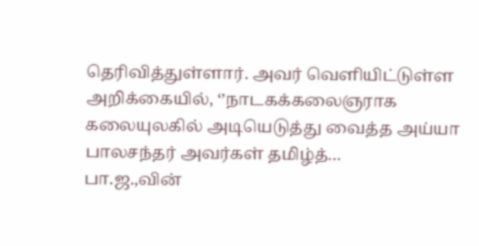தெரிவித்துள்ளார். அவர் வெளியிட்டுள்ள அறிக்கையில், ‘’நாடகக்கலைஞராக கலையுலகில் அடியெடுத்து வைத்த அய்யா பாலசந்தர் அவர்கள் தமிழ்த்…
பா.ஜ.,வின்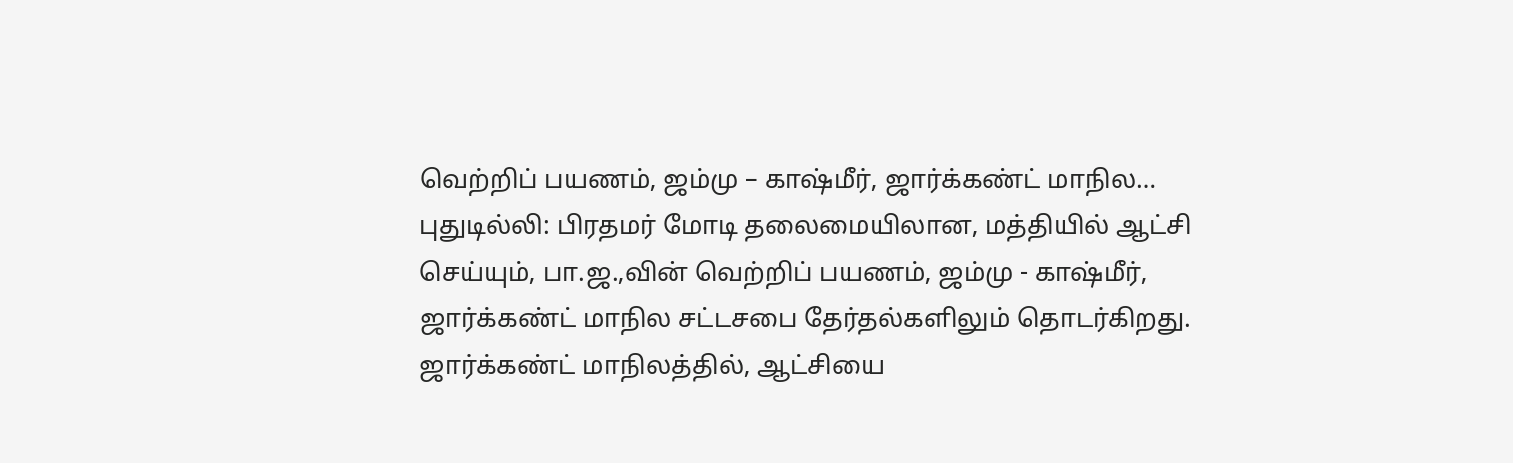வெற்றிப் பயணம், ஜம்மு – காஷ்மீர், ஜார்க்கண்ட் மாநில…
புதுடில்லி: பிரதமர் மோடி தலைமையிலான, மத்தியில் ஆட்சி செய்யும், பா.ஜ.,வின் வெற்றிப் பயணம், ஜம்மு - காஷ்மீர், ஜார்க்கண்ட் மாநில சட்டசபை தேர்தல்களிலும் தொடர்கிறது. ஜார்க்கண்ட் மாநிலத்தில், ஆட்சியை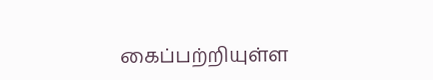கைப்பற்றியுள்ள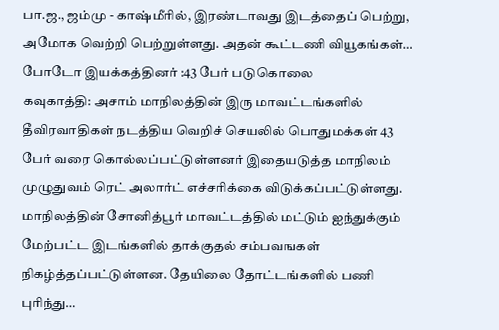பா.ஜ., ஜம்மு - காஷ்மீரில், இரண்டாவது இடத்தைப் பெற்று, அமோக வெற்றி பெற்றுள்ளது. அதன் கூட்டணி வியூகங்கள்…
போடோ இயக்கத்தினர் :43 பேர் படுகொலை
கவுகாத்தி: அசாம் மாநிலத்தின் இரு மாவட்டங்களில் தீவிரவாதிகள் நடத்திய வெறிச் செயலில் பொதுமக்கள் 43 பேர் வரை கொல்லப்பட்டுள்ளனர் இதையடுத்த மாநிலம் முழுதுவம் ரெட் அலார்ட் எச்சரிக்கை விடுக்கப்பட்டுள்ளது. மாநிலத்தின் சோனித்பூர் மாவட்டத்தில் மட்டும் ஐந்துக்கும் மேற்பட்ட இடங்களில் தாக்குதல் சம்பவஙகள் நிகழ்த்தப்பட்டுள்ளன. தேயிலை தோட்டங்களில் பணி புரிந்து…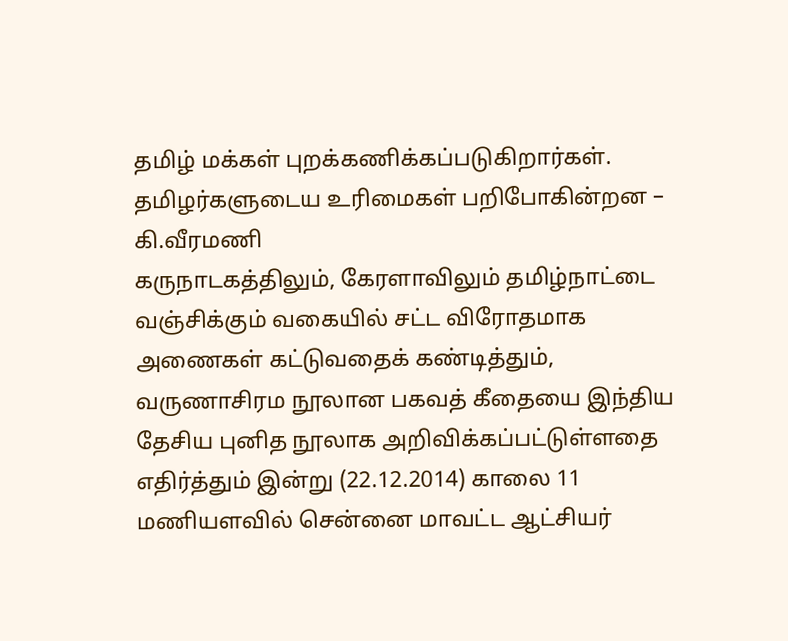தமிழ் மக்கள் புறக்கணிக்கப்படுகிறார்கள். தமிழர்களுடைய உரிமைகள் பறிபோகின்றன – கி.வீரமணி
கருநாடகத்திலும், கேரளாவிலும் தமிழ்நாட்டை வஞ்சிக்கும் வகையில் சட்ட விரோதமாக அணைகள் கட்டுவதைக் கண்டித்தும், வருணாசிரம நூலான பகவத் கீதையை இந்திய தேசிய புனித நூலாக அறிவிக்கப்பட்டுள்ளதை எதிர்த்தும் இன்று (22.12.2014) காலை 11 மணியளவில் சென்னை மாவட்ட ஆட்சியர்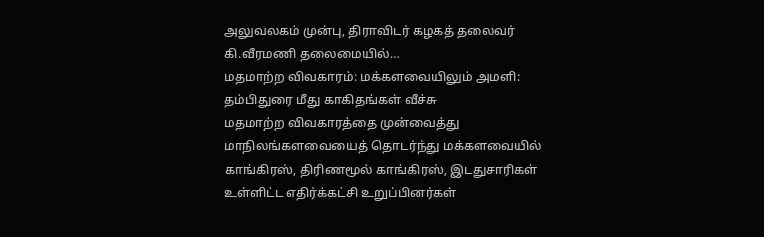அலுவலகம் முன்பு, திராவிடர் கழகத் தலைவர் கி.வீரமணி தலைமையில்…
மதமாற்ற விவகாரம்: மக்களவையிலும் அமளி: தம்பிதுரை மீது காகிதங்கள் வீச்சு
மதமாற்ற விவகாரத்தை முன்வைத்து மாநிலங்களவையைத் தொடர்ந்து மக்களவையில் காங்கிரஸ், திரிணமூல் காங்கிரஸ், இடதுசாரிகள் உள்ளிட்ட எதிர்க்கட்சி உறுப்பினர்கள்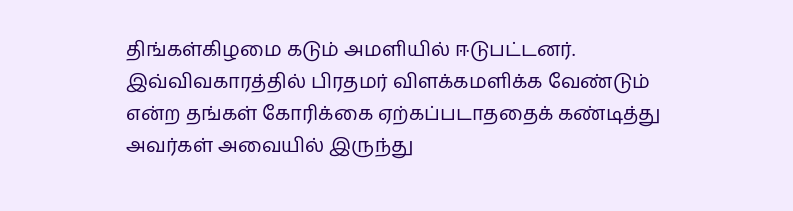திங்கள்கிழமை கடும் அமளியில் ஈடுபட்டனர். இவ்விவகாரத்தில் பிரதமர் விளக்கமளிக்க வேண்டும் என்ற தங்கள் கோரிக்கை ஏற்கப்படாததைக் கண்டித்து அவர்கள் அவையில் இருந்து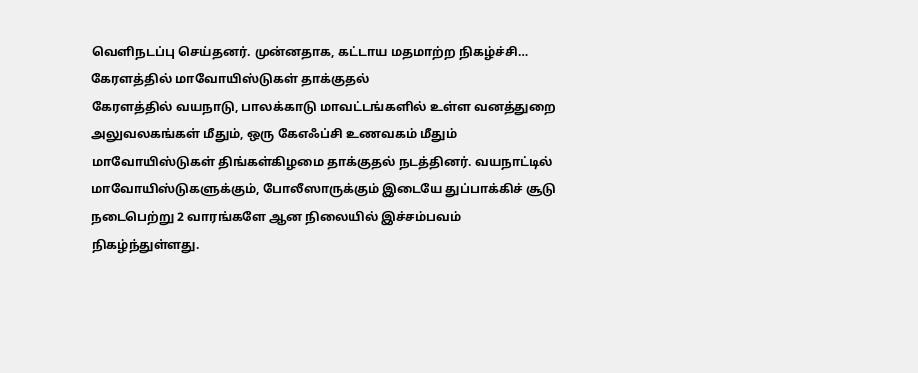வெளிநடப்பு செய்தனர். முன்னதாக, கட்டாய மதமாற்ற நிகழ்ச்சி…
கேரளத்தில் மாவோயிஸ்டுகள் தாக்குதல்
கேரளத்தில் வயநாடு, பாலக்காடு மாவட்டங்களில் உள்ள வனத்துறை அலுவலகங்கள் மீதும், ஒரு கேஎஃப்சி உணவகம் மீதும் மாவோயிஸ்டுகள் திங்கள்கிழமை தாக்குதல் நடத்தினர். வயநாட்டில் மாவோயிஸ்டுகளுக்கும், போலீஸாருக்கும் இடையே துப்பாக்கிச் சூடு நடைபெற்று 2 வாரங்களே ஆன நிலையில் இச்சம்பவம் நிகழ்ந்துள்ளது.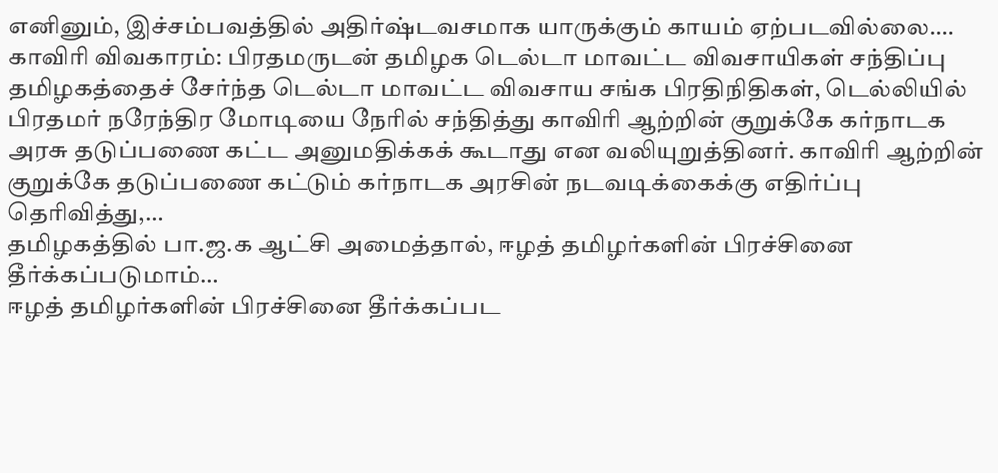எனினும், இச்சம்பவத்தில் அதிர்ஷ்டவசமாக யாருக்கும் காயம் ஏற்படவில்லை.…
காவிரி விவகாரம்: பிரதமருடன் தமிழக டெல்டா மாவட்ட விவசாயிகள் சந்திப்பு
தமிழகத்தைச் சேர்ந்த டெல்டா மாவட்ட விவசாய சங்க பிரதிநிதிகள், டெல்லியில் பிரதமர் நரேந்திர மோடியை நேரில் சந்தித்து காவிரி ஆற்றின் குறுக்கே கர்நாடக அரசு தடுப்பணை கட்ட அனுமதிக்கக் கூடாது என வலியுறுத்தினர். காவிரி ஆற்றின் குறுக்கே தடுப்பணை கட்டும் கர்நாடக அரசின் நடவடிக்கைக்கு எதிர்ப்பு தெரிவித்து,…
தமிழகத்தில் பா.ஜ.க ஆட்சி அமைத்தால், ஈழத் தமிழர்களின் பிரச்சினை தீர்க்கப்படுமாம்…
ஈழத் தமிழர்களின் பிரச்சினை தீர்க்கப்பட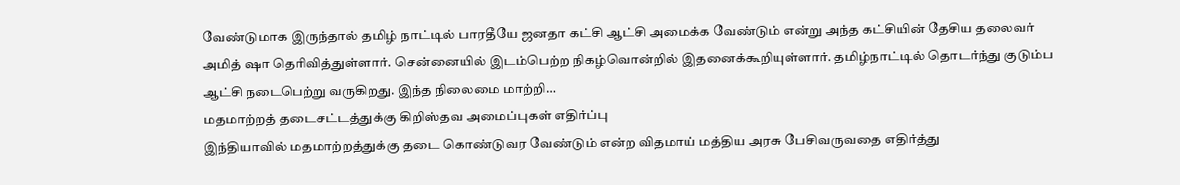வேண்டுமாக இருந்தால் தமிழ் நாட்டில் பாரதீயே ஜனதா கட்சி ஆட்சி அமைக்க வேண்டும் என்று அந்த கட்சியின் தேசிய தலைவர் அமித் ஷா தெரிவித்துள்ளார். சென்னையில் இடம்பெற்ற நிகழ்வொன்றில் இதனைக்கூறியுள்ளார். தமிழ்நாட்டில் தொடர்ந்து குடும்ப ஆட்சி நடைபெற்று வருகிறது. இந்த நிலைமை மாற்றி…
மதமாற்றத் தடைசட்டத்துக்கு கிறிஸ்தவ அமைப்புகள் எதிர்ப்பு
இந்தியாவில் மதமாற்றத்துக்கு தடை கொண்டுவர வேண்டும் என்ற விதமாய் மத்திய அரசு பேசிவருவதை எதிர்த்து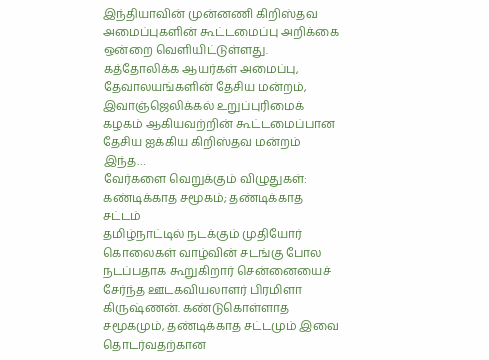இந்தியாவின் முன்னணி கிறிஸ்தவ அமைப்புகளின் கூட்டமைப்பு அறிக்கை ஒன்றை வெளியிட்டுள்ளது. கத்தோலிக்க ஆயர்கள் அமைப்பு, தேவாலயங்களின் தேசிய மன்றம், இவாஞ்ஜெலிக்கல் உறுப்புரிமைக் கழகம் ஆகியவற்றின் கூட்டமைப்பான தேசிய ஐக்கிய கிறிஸ்தவ மன்றம் இந்த…
வேர்களை வெறுக்கும் விழுதுகள்: கண்டிக்காத சமூகம்; தண்டிக்காத சட்டம்
தமிழ்நாட்டில் நடக்கும் முதியோர் கொலைகள் வாழ்வின் சடங்கு போல நடப்பதாக கூறுகிறார் சென்னையைச் சேர்ந்த ஊடகவியலாளர் பிரமிளா கிருஷ்ணன். கண்டுகொள்ளாத சமூகமும், தண்டிக்காத சட்டமும் இவை தொடர்வதற்கான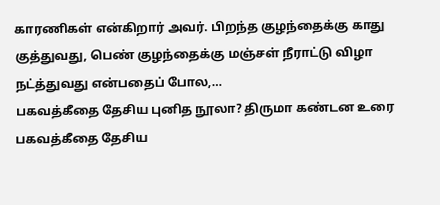காரணிகள் என்கிறார் அவர். பிறந்த குழந்தைக்கு காது குத்துவது, பெண் குழந்தைக்கு மஞ்சள் நீராட்டு விழா நட்த்துவது என்பதைப் போல,…
பகவத்கீதை தேசிய புனித நூலா? திருமா கண்டன உரை
பகவத்கீதை தேசிய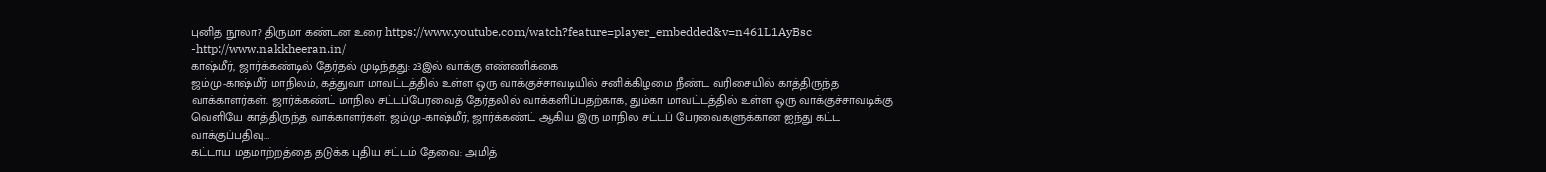புனித நூலா? திருமா கண்டன உரை https://www.youtube.com/watch?feature=player_embedded&v=n461L1AyBsc -http://www.nakkheeran.in/
காஷ்மீர், ஜார்க்கண்டில் தேர்தல் முடிந்தது: 23இல் வாக்கு எண்ணிக்கை
ஜம்மு-காஷ்மீர் மாநிலம், கத்துவா மாவட்டத்தில் உள்ள ஒரு வாக்குச்சாவடியில் சனிக்கிழமை நீண்ட வரிசையில் காத்திருந்த வாக்காளர்கள். ஜார்க்கண்ட் மாநில சட்டப்பேரவைத் தேர்தலில் வாக்களிப்பதற்காக, தும்கா மாவட்டத்தில் உள்ள ஒரு வாக்குச்சாவடிக்கு வெளியே காத்திருந்த வாக்காளர்கள். ஜம்மு-காஷ்மீர், ஜார்க்கண்ட் ஆகிய இரு மாநில சட்டப் பேரவைகளுக்கான ஐந்து கட்ட வாக்குப்பதிவு…
கட்டாய மதமாற்றத்தை தடுக்க புதிய சட்டம் தேவை: அமித்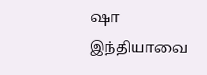ஷா
இந்தியாவை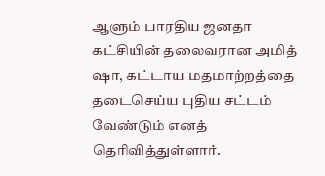ஆளும் பாரதிய ஜனதா கட்சியின் தலைவரான அமித் ஷா, கட்டாய மதமாற்றத்தை தடைசெய்ய புதிய சட்டம் வேண்டும் எனத் தெரிவித்துள்ளார்.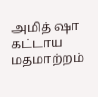அமித் ஷா கட்டாய மதமாற்றம்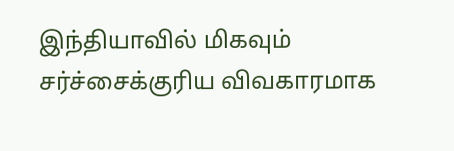இந்தியாவில் மிகவும் சர்ச்சைக்குரிய விவகாரமாக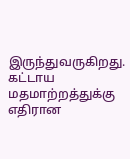இருந்துவருகிறது. கட்டாய மதமாற்றத்துக்கு எதிரான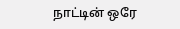நாட்டின் ஒரே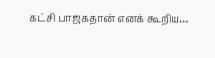கட்சி பாஜகதான் எனக் கூறிய…